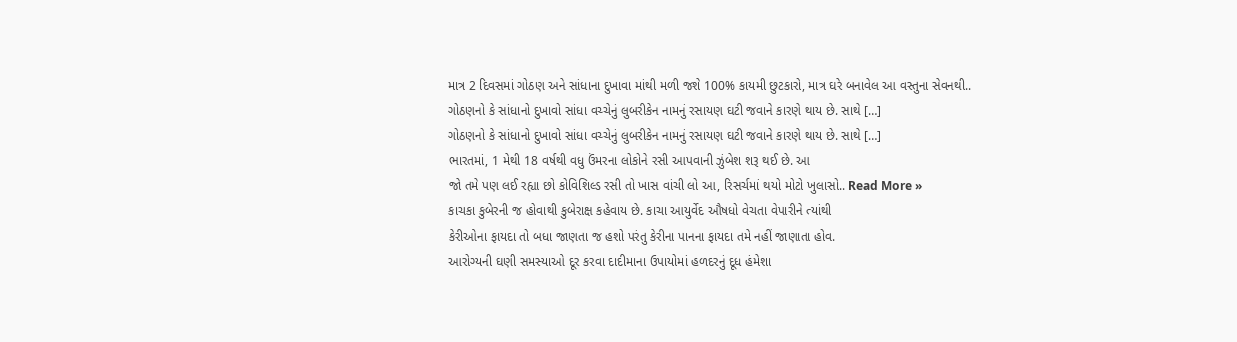માત્ર 2 દિવસમાં ગોઠણ અને સાંધાના દુખાવા માંથી મળી જશે 100% કાયમી છુટકારો, માત્ર ઘરે બનાવેલ આ વસ્તુના સેવનથી..
ગોઠણનો કે સાંધાનો દુખાવો સાંધા વચ્ચેનું લુબરીકેન નામનું રસાયણ ઘટી જવાને કારણે થાય છે. સાથે […]
ગોઠણનો કે સાંધાનો દુખાવો સાંધા વચ્ચેનું લુબરીકેન નામનું રસાયણ ઘટી જવાને કારણે થાય છે. સાથે […]
ભારતમાં, 1 મેથી 18 વર્ષથી વધુ ઉંમરના લોકોને રસી આપવાની ઝુંબેશ શરૂ થઈ છે. આ
જો તમે પણ લઈ રહ્યા છો કોવિશિલ્ડ રસી તો ખાસ વાંચી લો આ, રિસર્ચમાં થયો મોટો ખુલાસો.. Read More »
કાચકા કુબેરની જ હોવાથી કુબેરાક્ષ કહેવાય છે. કાચા આયુર્વેદ ઔષધો વેચતા વેપારીને ત્યાંથી
કેરીઓના ફાયદા તો બધા જાણતા જ હશો પરંતુ કેરીના પાનના ફાયદા તમે નહીં જાણાતા હોવ.
આરોગ્યની ઘણી સમસ્યાઓ દૂર કરવા દાદીમાના ઉપાયોમાં હળદરનું દૂધ હંમેશા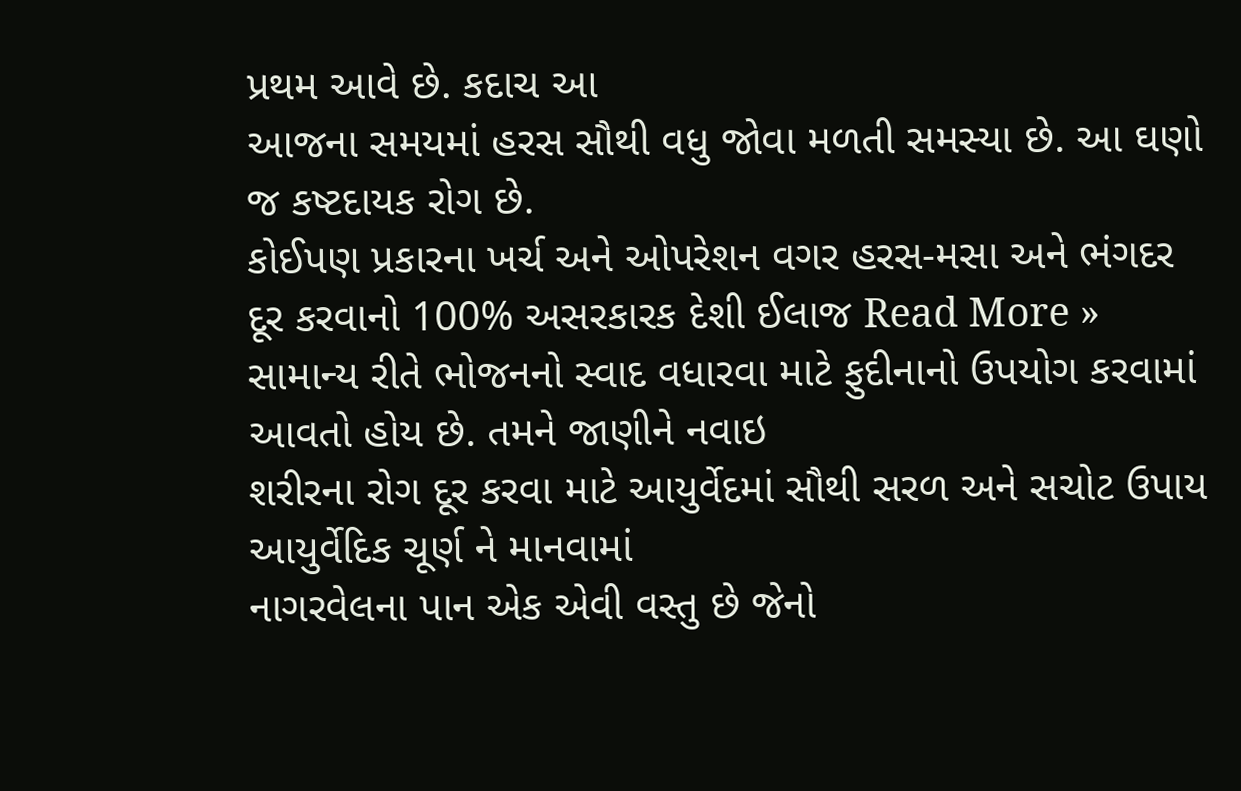પ્રથમ આવે છે. કદાચ આ
આજના સમયમાં હરસ સૌથી વધુ જોવા મળતી સમસ્યા છે. આ ઘણો જ કષ્ટદાયક રોગ છે.
કોઈપણ પ્રકારના ખર્ચ અને ઓપરેશન વગર હરસ-મસા અને ભંગદર દૂર કરવાનો 100% અસરકારક દેશી ઈલાજ Read More »
સામાન્ય રીતે ભોજનનો સ્વાદ વધારવા માટે ફુદીનાનો ઉપયોગ કરવામાં આવતો હોય છે. તમને જાણીને નવાઇ
શરીરના રોગ દૂર કરવા માટે આયુર્વેદમાં સૌથી સરળ અને સચોટ ઉપાય આયુર્વેદિક ચૂર્ણ ને માનવામાં
નાગરવેલના પાન એક એવી વસ્તુ છે જેનો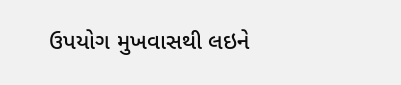ઉપયોગ મુખવાસથી લઇને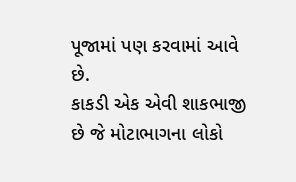પૂજામાં પણ કરવામાં આવે છે.
કાકડી એક એવી શાકભાજી છે જે મોટાભાગના લોકો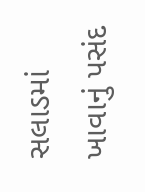સલાડમાં ખાવાનું પસંદ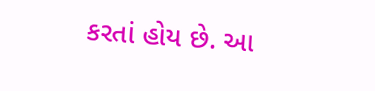કરતાં હોય છે. આ